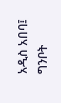አዲስ አበባ፤ ግንቦት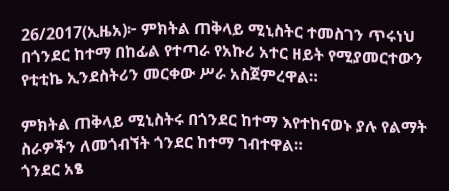26/2017(ኢዜአ)፦ ምክትል ጠቅላይ ሚኒስትር ተመስገን ጥሩነህ በጎንደር ከተማ በከፊል የተጣራ የአኩሪ አተር ዘይት የሚያመርተውን የቲቲኬ ኢንደስትሪን መርቀው ሥራ አስጀምረዋል።

ምክትል ጠቅላይ ሚኒስትሩ በጎንደር ከተማ እየተከናወኑ ያሉ የልማት ስራዎችን ለመጎብኘት ጎንደር ከተማ ገብተዋል።
ጎንደር አፄ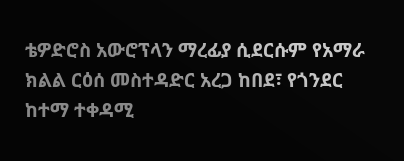ቴዎድሮስ አውሮፕላን ማረፊያ ሲደርሱም የአማራ ክልል ርዕሰ መስተዳድር አረጋ ከበደ፣ የጎንደር ከተማ ተቀዳሚ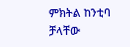ምክትል ከንቲባ ቻላቸው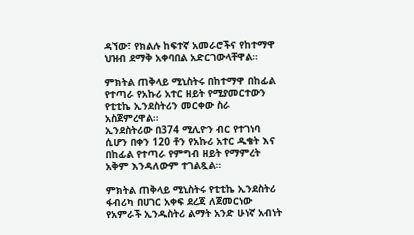ዳኘው፣ የክልሉ ከፍተኛ አመራሮችና የከተማዋ ህዝብ ደማቅ አቀባበል አድርገውላቸዋል።

ምክትል ጠቅላይ ሚኒስትሩ በከተማዋ በከፊል የተጣራ የአኩሪ አተር ዘይት የሚያመርተውን የቲቲኬ ኢንደስትሪን መርቀው ስራ አስጀምረዋል።
ኢንደስትሪው በ374 ሚሊዮን ብር የተገነባ ሲሆን በቀን 120 ቶን የአኩሪ አተር ዱቄት እና በከፊል የተጣራ የምግብ ዘይት የማምረት አቅም እንዳለውም ተገልጿል።

ምክትል ጠቅላይ ሚኒስትሩ የቲቲኬ ኢንደስትሪ ፋብሪካ በሀገር አቀፍ ደረጃ ለጀመርነው የአምራች ኢንዱስትሪ ልማት አንድ ሁነኛ አብነት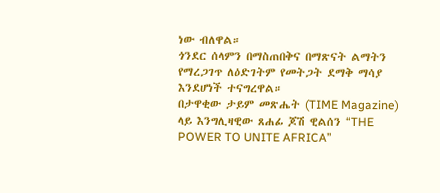ነው ብለዋል።
ጎንደር ሰላምን በማስጠበቅና በማጽናት ልማትን የማረጋገጥ ለዕድገትም የመትጋት ደማቅ ማሳያ እንደሆነች ተናግረዋል።
በታዋቂው ታይም መጽሔት (TIME Magazine) ላይ እንግሊዛዊው ጸሐፊ ጆሽ ዊልሰን “THE POWER TO UNITE AFRICA”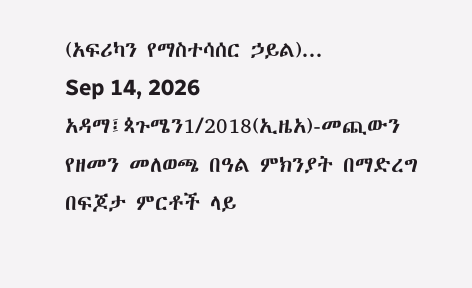(አፍሪካን የማስተሳሰር ኃይል)...
Sep 14, 2026
አዳማ፤ጳጉሜን1/2018(ኢዜአ)-መጪውን የዘመን መለወጫ በዓል ምክንያት በማድረግ በፍጆታ ምርቶች ላይ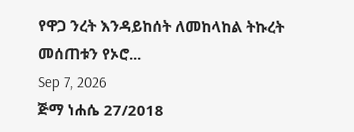የዋጋ ንረት እንዳይከሰት ለመከላከል ትኩረት መሰጠቱን የኦሮ...
Sep 7, 2026
ጅማ ነሐሴ 27/2018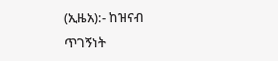(ኢዜአ):- ከዝናብ ጥገኝነት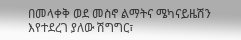በመላቀቅ ወደ መስኖ ልማትና ሜካናይዜሽን እየተደረገ ያለው ሽግግር፣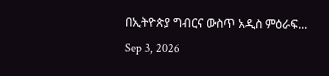በኢትዮጵያ ግብርና ውስጥ አዲስ ምዕራፍ...
Sep 3, 2026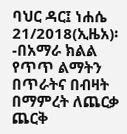ባህር ዳር፤ ነሐሴ 21/2018(ኢዜአ)፡-በአማራ ክልል የጥጥ ልማትን በጥራትና በብዛት በማምረት ለጨርቃ ጨርቅ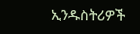ኢንዱስትሪዎች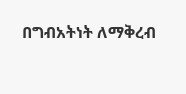በግብአትነት ለማቅረብ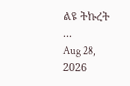ልዩ ትኩረት ...
Aug 28, 2026